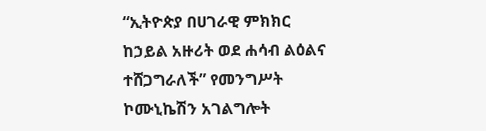“ኢትዮጵያ በሀገራዊ ምክክር ከኃይል አዙሪት ወደ ሐሳብ ልዕልና ተሸጋግራለች” የመንግሥት ኮሙኒኬሽን አገልግሎት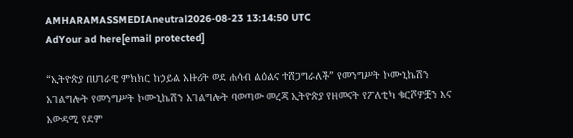AMHARAMASSMEDIAneutral2026-08-23 13:14:50 UTC
AdYour ad here[email protected]

“ኢትዮጵያ በሀገራዊ ምክክር ከኃይል አዙሪት ወደ ሐሳብ ልዕልና ተሸጋግራለች” የመንግሥት ኮሙኒኬሽን አገልግሎት የመንግሥት ኮሙኒኬሽን አገልግሎት ባወጣው መረጃ ኢትዮጵያ የዘመናት የፖለቲካ ቁርሾዎቿን እና አውዳሚ የደም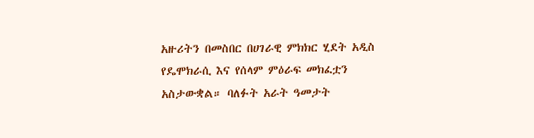አዙሪትን በመስበር በሀገራዊ ምክክር ሂደት አዲስ የዴሞክራሲ እና የሰላም ምዕራፍ መክፈቷን አስታውቋል። ባለፉት አራት ዓመታት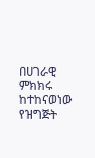በሀገራዊ ምክክሩ ከተከናወነው የዝግጅት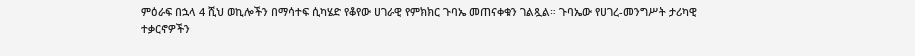ምዕራፍ በኋላ 4 ሺህ ወኪሎችን በማሳተፍ ሲካሄድ የቆየው ሀገራዊ የምክክር ጉባኤ መጠናቀቁን ገልጿል። ጉባኤው የሀገረ-መንግሥት ታሪካዊ ተቃርኖዎችን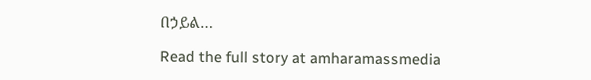በኃይል…

Read the full story at amharamassmedia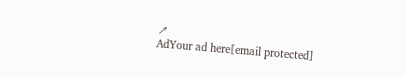↗
AdYour ad here[email protected]